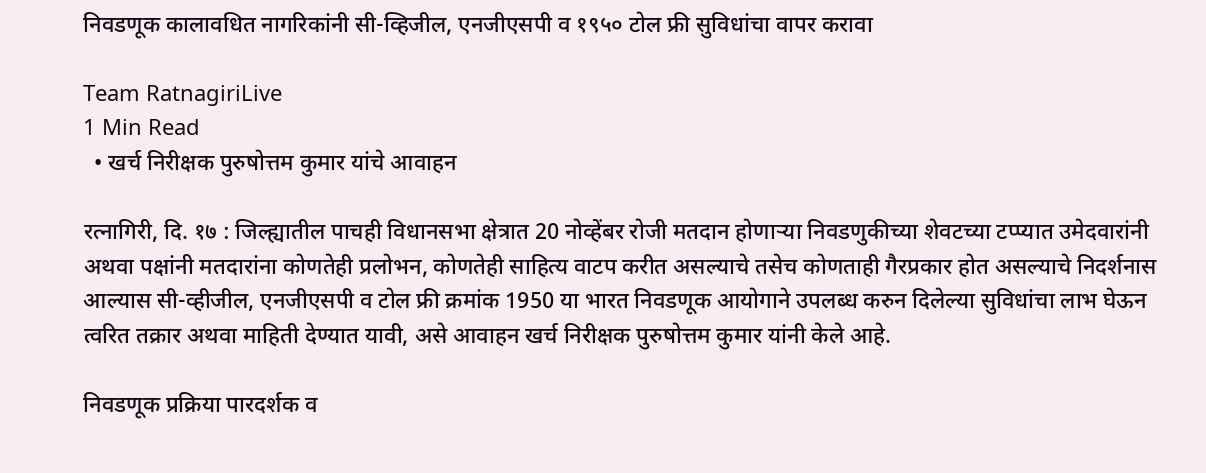निवडणूक कालावधित नागरिकांनी सी-व्हिजील, एनजीएसपी व १९५० टोल फ्री सुविधांचा वापर करावा

Team RatnagiriLive
1 Min Read
  • खर्च निरीक्षक पुरुषोत्तम कुमार यांचे आवाहन

रत्नागिरी, दि. १७ : जिल्ह्यातील पाचही विधानसभा क्षेत्रात 20 नोव्हेंबर रोजी मतदान होणाऱ्या निवडणुकीच्या शेवटच्या टप्प्यात उमेदवारांनी अथवा पक्षांनी मतदारांना कोणतेही प्रलोभन, कोणतेही साहित्य वाटप करीत असल्याचे तसेच कोणताही गैरप्रकार होत असल्याचे निदर्शनास आल्यास सी-व्हीजील, एनजीएसपी व टोल फ्री क्रमांक 1950 या भारत निवडणूक आयोगाने उपलब्ध करुन दिलेल्या सुविधांचा लाभ घेऊन त्वरित तक्रार अथवा माहिती देण्यात यावी, असे आवाहन खर्च निरीक्षक पुरुषोत्तम कुमार यांनी केले आहे.

निवडणूक प्रक्रिया पारदर्शक व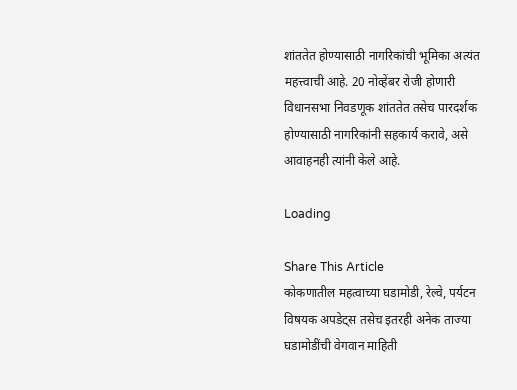शांततेत होण्यासाठी नागरिकांची भूमिका अत्यंत महत्त्वाची आहे. 20 नोव्हेंबर रोजी होणारी विधानसभा निवडणूक शांततेत तसेच पारदर्शक होण्यासाठी नागरिकांनी सहकार्य करावे, असे आवाहनही त्यांनी केले आहे.

Loading

Share This Article
कोकणातील महत्वाच्या घडामोडी, रेल्वे, पर्यटन विषयक अपडेट्स तसेच इतरही अनेक ताज्या घडामोडींची वेगवान माहिती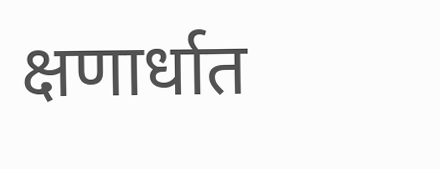क्षणार्धात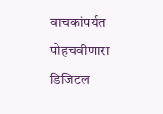वाचकांपर्यत पोहचवीणारा डिजिटल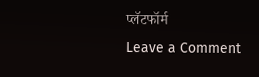प्लॅटफॉर्म
Leave a Comment